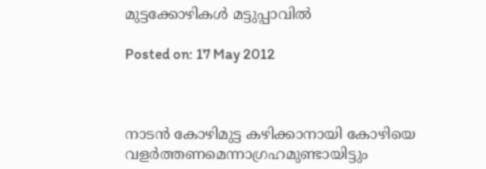മുട്ടക്കോഴികള്‍ മട്ടുപ്പാവില്‍

Posted on: 17 May 2012



നാടന്‍ കോഴിമുട്ട കഴിക്കാനായി കോഴിയെ വളര്‍ത്തണമെന്നാഗ്രഹമുണ്ടായിട്ടും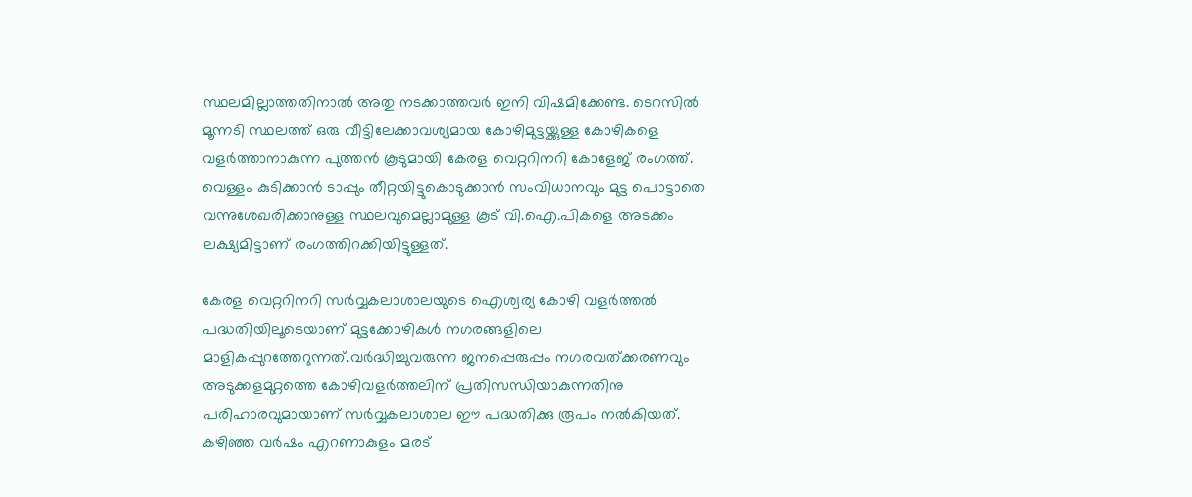സ്ഥലമില്ലാത്തതിനാല്‍ അതു നടക്കാത്തവര്‍ ഇനി വിഷമിക്കേണ്ട. ടെറസില്‍ മൂന്നടി സ്ഥലത്ത് ഒരു വീട്ടിലേക്കാവശ്യമായ കോഴിമുട്ടയ്ക്കുള്ള കോഴികളെ വളര്‍ത്താനാകുന്ന പുത്തന്‍ കൂടുമായി കേരള വെറ്ററിനറി കോളേജ് രംഗത്ത്. വെള്ളം കുടിക്കാന്‍ ടാപ്പും തീറ്റയിട്ടുകൊടുക്കാന്‍ സംവിധാനവും മുട്ട പൊട്ടാതെ വന്നുശേഖരിക്കാനുള്ള സ്ഥലവുമെല്ലാമുള്ള കൂട് വി.ഐ.പികളെ അടക്കം ലക്ഷ്യമിട്ടാണ് രംഗത്തിറക്കിയിട്ടുള്ളത്.

കേരള വെറ്ററിനറി സര്‍വ്വകലാശാലയുടെ ഐശ്വര്യ കോഴി വളര്‍ത്തല്‍ പദ്ധതിയിലൂടെയാണ് മുട്ടക്കോഴികള്‍ നഗരങ്ങളിലെ മാളികപ്പുറത്തേറുന്നത്.വര്‍ദ്ധിച്ചുവരുന്ന ജനപ്പെരുപ്പം നഗരവത്ക്കരണവും അടുക്കളമുറ്റത്തെ കോഴിവളര്‍ത്തലിന് പ്രതിസന്ധിയാകുന്നതിനു പരിഹാരവുമായാണ് സര്‍വ്വകലാശാല ഈ പദ്ധതിക്കു രൂപം നല്‍കിയത്. കഴിഞ്ഞ വര്‍ഷം എറണാകുളം മരട്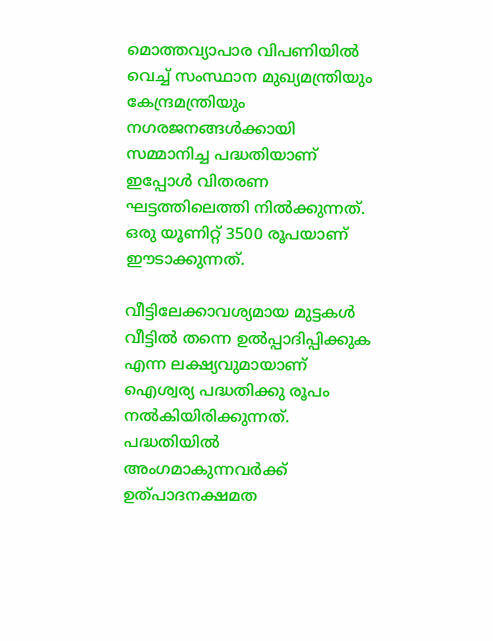മൊത്തവ്യാപാര വിപണിയില്‍ വെച്ച് സംസ്ഥാന മുഖ്യമന്ത്രിയും കേന്ദ്രമന്ത്രിയും നഗരജനങ്ങള്‍ക്കായി സമ്മാനിച്ച പദ്ധതിയാണ് ഇപ്പോള്‍ വിതരണ ഘട്ടത്തിലെത്തി നില്‍ക്കുന്നത്. ഒരു യൂണിറ്റ് 3500 രൂപയാണ് ഈടാക്കുന്നത്.

വീട്ടിലേക്കാവശ്യമായ മുട്ടകള്‍ വീട്ടില്‍ തന്നെ ഉല്‍പ്പാദിപ്പിക്കുക എന്ന ലക്ഷ്യവുമായാണ് ഐശ്വര്യ പദ്ധതിക്കു രൂപം നല്‍കിയിരിക്കുന്നത്. പദ്ധതിയില്‍ അംഗമാകുന്നവര്‍ക്ക് ഉത്പാദനക്ഷമത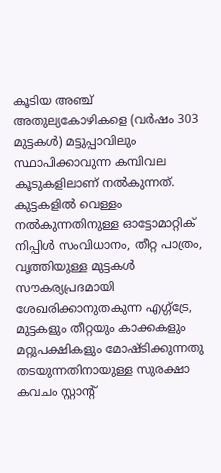കൂടിയ അഞ്ച് അതുല്യകോഴികളെ (വര്‍ഷം 303 മുട്ടകള്‍) മട്ടുപ്പാവിലും സ്ഥാപിക്കാവുന്ന കമ്പിവല കൂടുകളിലാണ് നല്‍കുന്നത്. കുട്ടകളില്‍ വെള്ളം നല്‍കുന്നതിനുള്ള ഓട്ടോമാറ്റിക് നിപ്പിള്‍ സംവിധാനം, തീറ്റ പാത്രം, വൃത്തിയുള്ള മുട്ടകള്‍ സൗകര്യപ്രദമായി ശേഖരിക്കാനുതകുന്ന എഗ്ഗ്‌ട്രേ, മുട്ടകളും തീറ്റയും കാക്കകളും മറ്റുപക്ഷികളും മോഷ്ടിക്കുന്നതു തടയുന്നതിനായുള്ള സുരക്ഷാ കവചം സ്റ്റാന്റ്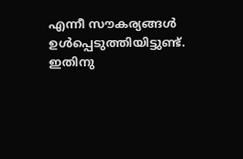എന്നീ സൗകര്യങ്ങള്‍ ഉള്‍പ്പെടുത്തിയിട്ടുണ്ട്. ഇതിനു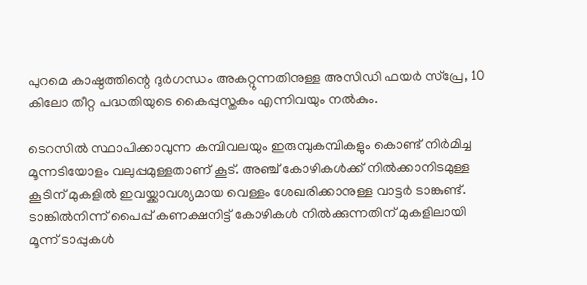പുറമെ കാഷ്ഠത്തിന്റെ ദുര്‍ഗന്ധം അകറ്റുന്നതിനുള്ള അസിഡി ഫയര്‍ സ്‌പ്രേ, 10 കിലോ തീറ്റ പദ്ധതിയുടെ കൈപ്പുസ്തകം എന്നിവയും നല്‍കും.

ടെറസില്‍ സ്ഥാപിക്കാവുന്ന കമ്പിവലയും ഇരുമ്പുകമ്പികളും കൊണ്ട് നിര്‍മിച്ച മൂന്നടിയോളം വലുപ്പമുള്ളതാണ് കൂട്. അഞ്ച് കോഴികള്‍ക്ക് നില്‍ക്കാനിടമുള്ള കൂടിന് മുകളില്‍ ഇവയ്ക്കാവശ്യമായ വെള്ളം ശേഖരിക്കാനുള്ള വാട്ടര്‍ ടാങ്കുണ്ട്. ടാങ്കില്‍നിന്ന് പൈപ്പ് കണക്ഷനിട്ട് കോഴികള്‍ നില്‍ക്കുന്നതിന് മുകളിലായി മൂന്ന് ടാപ്പുകള്‍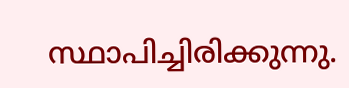സ്ഥാപിച്ചിരിക്കുന്നു.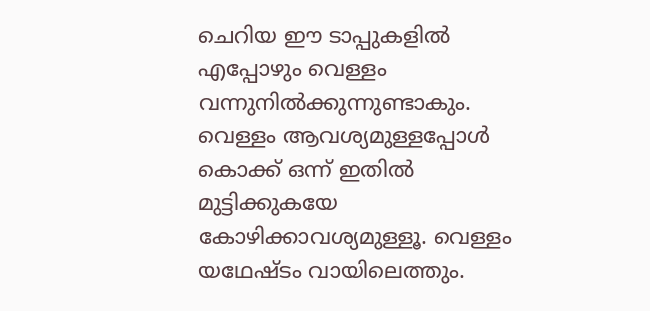ചെറിയ ഈ ടാപ്പുകളില്‍ എപ്പോഴും വെള്ളം വന്നുനില്‍ക്കുന്നുണ്ടാകും. വെള്ളം ആവശ്യമുള്ളപ്പോള്‍ കൊക്ക് ഒന്ന് ഇതില്‍ മുട്ടിക്കുകയേ കോഴിക്കാവശ്യമുള്ളൂ. വെള്ളം യഥേഷ്ടം വായിലെത്തും.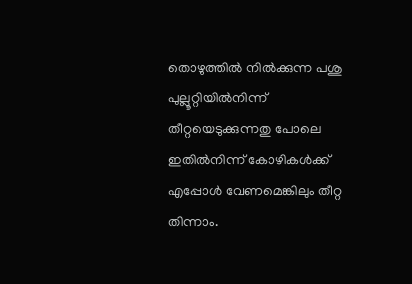തൊഴുത്തില്‍ നില്‍ക്കുന്ന പശു പുല്ലൂറ്റിയില്‍നിന്ന് തീറ്റയെടുക്കുന്നതു പോലെ ഇതില്‍നിന്ന് കോഴികള്‍ക്ക് എപ്പോള്‍ വേണമെങ്കിലും തീറ്റ തിന്നാം.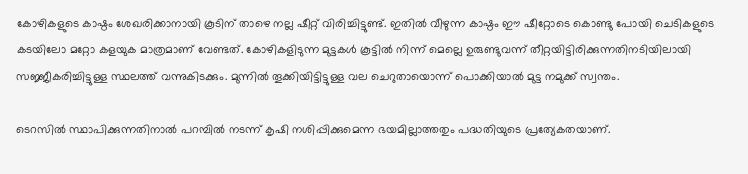കോഴികളുടെ കാഷ്ഠം ശേഖരിക്കാനായി കൂടിന് താഴെ നല്ല ഷീറ്റ് വിരിച്ചിട്ടുണ്ട്. ഇതില്‍ വീഴുന്ന കാഷ്ഠം ഈ ഷീറ്റോടെ കൊണ്ടു പോയി ചെടികളുടെ കടയിലോ മറ്റോ കളയുക മാത്രമാണ് വേണ്ടത്. കോഴികളിടുന്ന മുട്ടകള്‍ കൂട്ടില്‍ നിന്ന് മെല്ലെ ഉരുണ്ടുവന്ന് തീറ്റയിട്ടിരിക്കുന്നതിനടിയിലായി സജ്ജീകരിച്ചിട്ടുള്ള സ്ഥലത്ത് വന്നുകിടക്കും. മുന്നില്‍ തൂക്കിയിട്ടിട്ടുള്ള വല ചെറുതായൊന്ന് പൊക്കിയാല്‍ മുട്ട നമുക്ക് സ്വന്തം.

ടെറസില്‍ സ്ഥാപിക്കുന്നതിനാല്‍ പറമ്പില്‍ നടന്ന് കൃഷി നശിപ്പിക്കുമെന്ന ഭയമില്ലാത്തതും പദ്ധതിയുടെ പ്രത്യേകതയാണ്.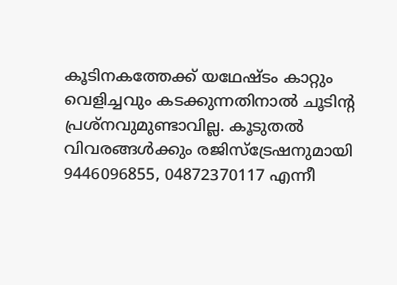കൂടിനകത്തേക്ക് യഥേഷ്ടം കാറ്റും വെളിച്ചവും കടക്കുന്നതിനാല്‍ ചൂടിന്റ പ്രശ്‌നവുമുണ്ടാവില്ല. കൂടുതല്‍ വിവരങ്ങള്‍ക്കും രജിസ്‌ട്രേഷനുമായി 9446096855, 04872370117 എന്നീ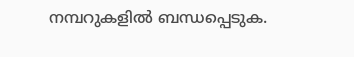നമ്പറുകളില്‍ ബന്ധപ്പെടുക.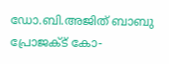ഡോ.ബി.അജിത് ബാബു
പ്രോജക്ട് കോ-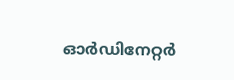ഓര്‍ഡിനേറ്റര്‍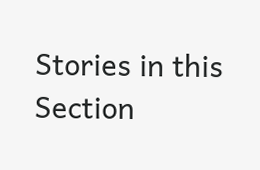Stories in this Section